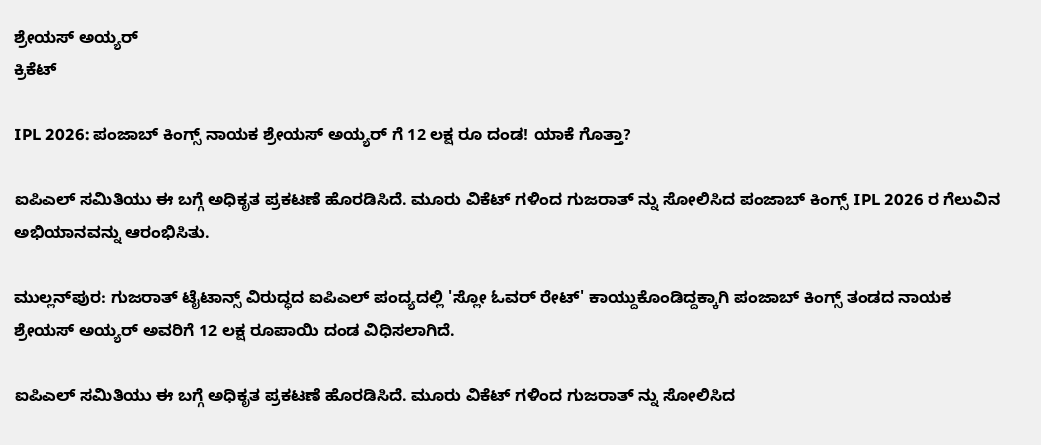ಶ್ರೇಯಸ್ ಅಯ್ಯರ್
ಕ್ರಿಕೆಟ್

IPL 2026: ಪಂಜಾಬ್ ಕಿಂಗ್ಸ್ ನಾಯಕ ಶ್ರೇಯಸ್ ಅಯ್ಯರ್ ಗೆ 12 ಲಕ್ಷ ರೂ ದಂಡ! ಯಾಕೆ ಗೊತ್ತಾ?

ಐಪಿಎಲ್ ಸಮಿತಿಯು ಈ ಬಗ್ಗೆ ಅಧಿಕೃತ ಪ್ರಕಟಣೆ ಹೊರಡಿಸಿದೆ. ಮೂರು ವಿಕೆಟ್ ಗಳಿಂದ ಗುಜರಾತ್ ನ್ನು ಸೋಲಿಸಿದ ಪಂಜಾಬ್ ಕಿಂಗ್ಸ್ IPL 2026 ರ ಗೆಲುವಿನ ಅಭಿಯಾನವನ್ನು ಆರಂಭಿಸಿತು.

ಮುಲ್ಲನ್‌ಪುರ: ಗುಜರಾತ್‌ ಟೈಟಾನ್ಸ್‌ ವಿರುದ್ಧದ ಐಪಿಎಲ್‌ ಪಂದ್ಯದಲ್ಲಿ 'ಸ್ಲೋ ಓವರ್ ರೇಟ್' ಕಾಯ್ದುಕೊಂಡಿದ್ದಕ್ಕಾಗಿ ಪಂಜಾಬ್‌ ಕಿಂಗ್ಸ್‌ ತಂಡದ ನಾಯಕ ಶ್ರೇಯಸ್ ಅಯ್ಯರ್ ಅವರಿಗೆ 12 ಲಕ್ಷ ರೂಪಾಯಿ ದಂಡ ವಿಧಿಸಲಾಗಿದೆ.

ಐಪಿಎಲ್ ಸಮಿತಿಯು ಈ ಬಗ್ಗೆ ಅಧಿಕೃತ ಪ್ರಕಟಣೆ ಹೊರಡಿಸಿದೆ. ಮೂರು ವಿಕೆಟ್ ಗಳಿಂದ ಗುಜರಾತ್ ನ್ನು ಸೋಲಿಸಿದ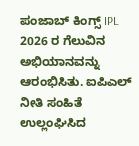ಪಂಜಾಬ್ ಕಿಂಗ್ಸ್ IPL 2026 ರ ಗೆಲುವಿನ ಅಭಿಯಾನವನ್ನು ಆರಂಭಿಸಿತು. ಐಪಿಎಲ್ ನೀತಿ ಸಂಹಿತೆ ಉಲ್ಲಂಘಿಸಿದ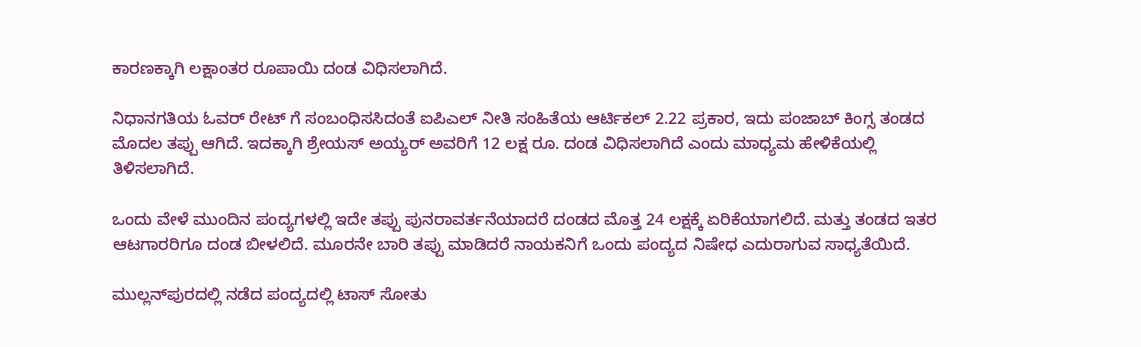ಕಾರಣಕ್ಕಾಗಿ ಲಕ್ಷಾಂತರ ರೂಪಾಯಿ ದಂಡ ವಿಧಿಸಲಾಗಿದೆ.

ನಿಧಾನಗತಿಯ ಓವರ್ ರೇಟ್ ಗೆ ಸಂಬಂಧಿಸಸಿದಂತೆ ಐಪಿಎಲ್ ನೀತಿ ಸಂಹಿತೆಯ ಆರ್ಟಿಕಲ್ 2.22 ಪ್ರಕಾರ, ಇದು ಪಂಜಾಬ್ ಕಿಂಗ್ಸ ತಂಡದ ಮೊದಲ ತಪ್ಪು ಆಗಿದೆ. ಇದಕ್ಕಾಗಿ ಶ್ರೇಯಸ್ ಅಯ್ಯರ್ ಅವರಿಗೆ 12 ಲಕ್ಷ ರೂ. ದಂಡ ವಿಧಿಸಲಾಗಿದೆ ಎಂದು ಮಾಧ್ಯಮ ಹೇಳಿಕೆಯಲ್ಲಿ ತಿಳಿಸಲಾಗಿದೆ.

ಒಂದು ವೇಳೆ ಮುಂದಿನ ಪಂದ್ಯಗಳಲ್ಲಿ ಇದೇ ತಪ್ಪು ಪುನರಾವರ್ತನೆಯಾದರೆ ದಂಡದ ಮೊತ್ತ 24 ಲಕ್ಷಕ್ಕೆ ಏರಿಕೆಯಾಗಲಿದೆ. ಮತ್ತು ತಂಡದ ಇತರ ಆಟಗಾರರಿಗೂ ದಂಡ ಬೀಳಲಿದೆ. ಮೂರನೇ ಬಾರಿ ತಪ್ಪು ಮಾಡಿದರೆ ನಾಯಕನಿಗೆ ಒಂದು ಪಂದ್ಯದ ನಿಷೇಧ ಎದುರಾಗುವ ಸಾಧ್ಯತೆಯಿದೆ.

ಮುಲ್ಲನ್‌ಪುರದಲ್ಲಿ ನಡೆದ ಪಂದ್ಯದಲ್ಲಿ ಟಾಸ್ ಸೋತು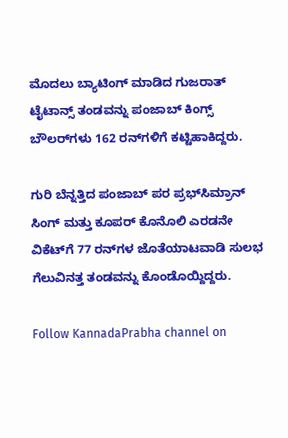ಮೊದಲು ಬ್ಯಾಟಿಂಗ್ ಮಾಡಿದ ಗುಜರಾತ್ ಟೈಟಾನ್ಸ್ ತಂಡವನ್ನು ಪಂಜಾಬ್ ಕಿಂಗ್ಸ್ ಬೌಲರ್‌ಗಳು 162 ರನ್‌ಗಳಿಗೆ ಕಟ್ಟಿಹಾಕಿದ್ದರು.

ಗುರಿ ಬೆನ್ನತ್ತಿದ ಪಂಜಾಬ್ ಪರ ಪ್ರಭ್‌ಸಿಮ್ರಾನ್ ಸಿಂಗ್ ಮತ್ತು ಕೂಪರ್ ಕೊನೊಲಿ ಎರಡನೇ ವಿಕೆಟ್‌ಗೆ 77 ರನ್‌ಗಳ ಜೊತೆಯಾಟವಾಡಿ ಸುಲಭ ಗೆಲುವಿನತ್ತ ತಂಡವನ್ನು ಕೊಂಡೊಯ್ದಿದ್ದರು.

Follow KannadaPrabha channel on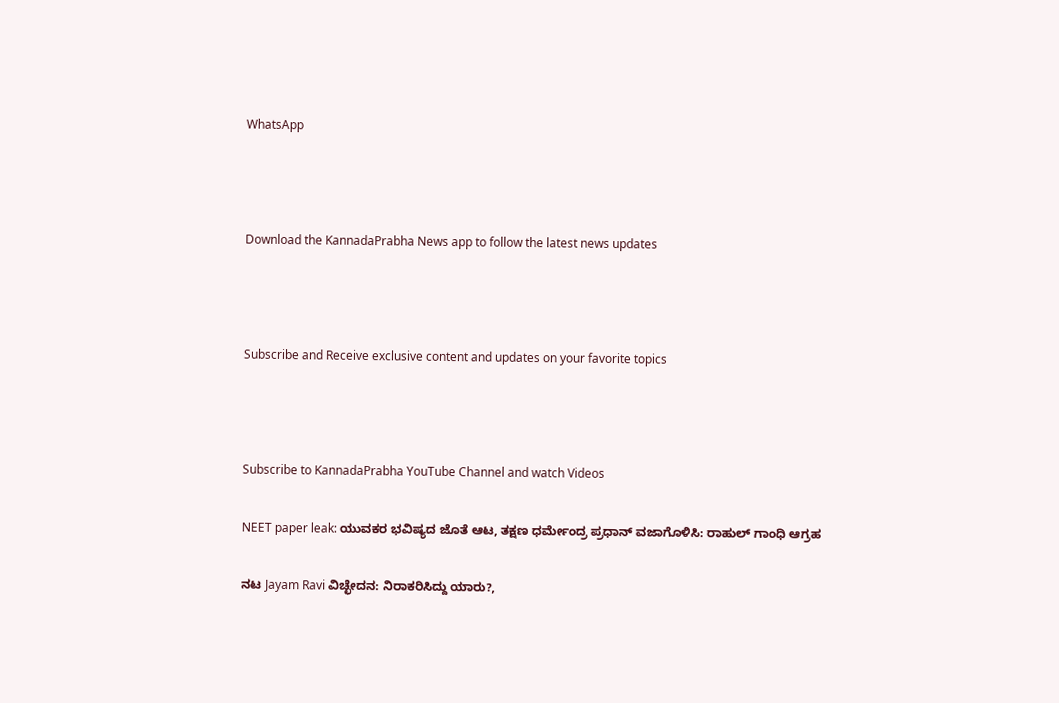WhatsApp



Download the KannadaPrabha News app to follow the latest news updates



Subscribe and Receive exclusive content and updates on your favorite topics



Subscribe to KannadaPrabha YouTube Channel and watch Videos

NEET paper leak: ಯುವಕರ ಭವಿಷ್ಯದ ಜೊತೆ ಆಟ, ತಕ್ಷಣ ಧರ್ಮೇಂದ್ರ ಪ್ರಧಾನ್ ವಜಾಗೊಳಿಸಿ: ರಾಹುಲ್ ಗಾಂಧಿ ಆಗ್ರಹ

ನಟ Jayam Ravi ವಿಚ್ಛೇದನ: ನಿರಾಕರಿಸಿದ್ದು ಯಾರು?,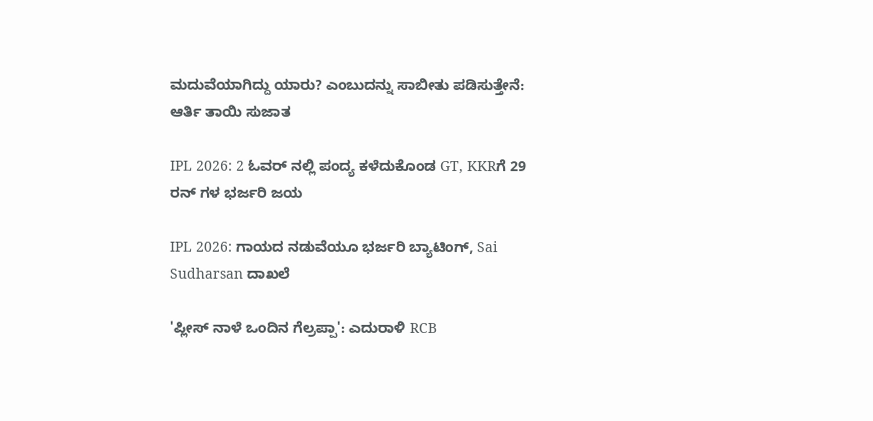ಮದುವೆಯಾಗಿದ್ದು ಯಾರು? ಎಂಬುದನ್ನು ಸಾಬೀತು ಪಡಿಸುತ್ತೇನೆ: ಆರ್ತಿ ತಾಯಿ ಸುಜಾತ

IPL 2026: 2 ಓವರ್ ನಲ್ಲಿ ಪಂದ್ಯ ಕಳೆದುಕೊಂಡ GT, KKRಗೆ 29 ರನ್ ಗಳ ಭರ್ಜರಿ ಜಯ

IPL 2026: ಗಾಯದ ನಡುವೆಯೂ ಭರ್ಜರಿ ಬ್ಯಾಟಿಂಗ್, Sai Sudharsan ದಾಖಲೆ

'ಪ್ಲೀಸ್ ನಾಳೆ ಒಂದಿನ ಗೆಲ್ರಪ್ಪಾ': ಎದುರಾಳಿ RCB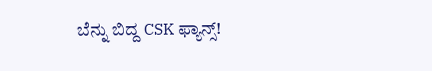ಬೆನ್ನು ಬಿದ್ದ CSK ಫ್ಯಾನ್ಸ್!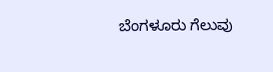ಬೆಂಗಳೂರು ಗೆಲುವು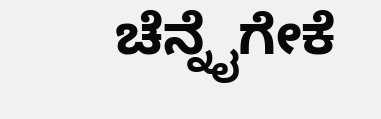ಚೆನ್ನೈಗೇಕೆ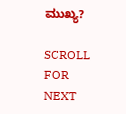ಮುಖ್ಯ?

SCROLL FOR NEXT